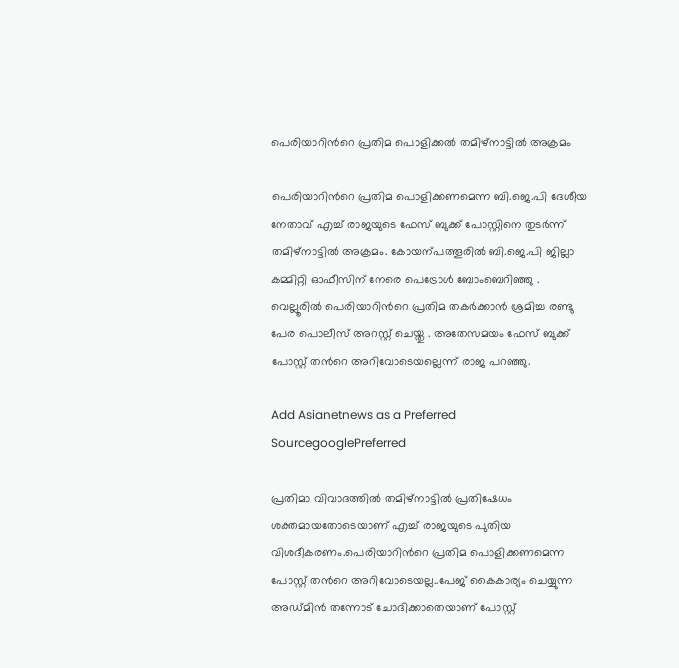പെരിയാറിന്‍റെ പ്രതിമ പൊളിക്കല്‍ തമിഴ്നാട്ടിൽ അക്രമം

പെരിയാറിന്‍റെ പ്രതിമ പൊളിക്കണമെന്ന ബി.ജെ.പി ദേശീയ നേതാവ് എച്ച് രാജയുടെ ഫേസ് ബുക്ക് പോസ്റ്റിനെ തുടര്‍ന്ന് തമിഴ്നാട്ടിൽ അക്രമം. കോയന്പത്തൂരിൽ ബി.ജെ.പി ജില്ലാ കമ്മിറ്റി ഓഫീസിന് നേരെ പെട്രോള്‍ ബോംബെറിഞ്ഞു . വെല്ലൂരിൽ പെരിയാറിന്‍റെ പ്രതിമ തകര്‍ക്കാൻ ശ്രമിച്ച രണ്ടു പേര പൊലീസ് അറസ്റ്റ് ചെയ്തു . അതേസമയം ഫേസ് ബുക്ക് പോസ്റ്റ് തന്‍റെ അറിവോടെയല്ലെന്ന് രാജ പറഞ്ഞു.

Add Asianetnews as a Preferred SourcegooglePreferred

പ്രതിമാ വിവാദത്തില്‍ തമിഴ്നാട്ടില്‍ പ്രതിഷേധം ശക്തമായതോടെയാണ് എച്ച് രാജയുടെ പുതിയ വിശദീകരണം.പെരിയാറിന്‍റെ പ്രതിമ പൊളിക്കണമെന്ന പോസ്റ്റ് തന്‍റെ അറിവോടെയല്ല..പേജ് കൈകാര്യം ചെയ്യുന്ന അഡ്മിൻ തന്നോട് ചോദിക്കാതെയാണ് പോസ്റ്റ്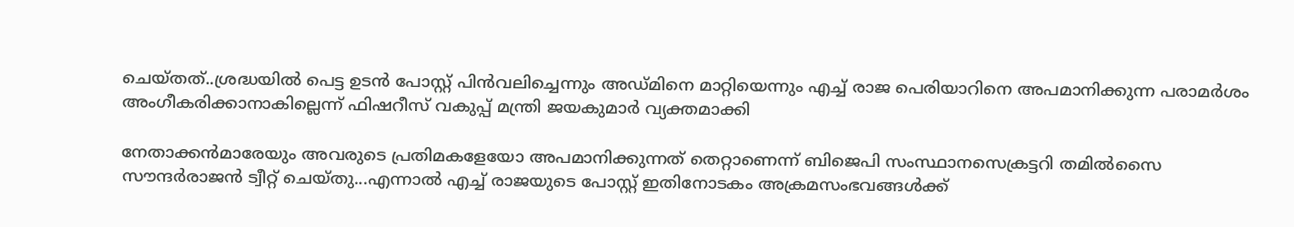ചെയ്തത്..ശ്രദ്ധയില്‍ പെട്ട ഉടൻ പോസ്റ്റ് പിൻവലിച്ചെന്നും അഡ്മിനെ മാറ്റിയെന്നും എച്ച് രാജ പെരിയാറിനെ അപമാനിക്കുന്ന പരാമർശം അംഗീകരിക്കാനാകില്ലെന്ന് ഫിഷറീസ് വകുപ്പ് മന്ത്രി ജയകുമാർ വ്യക്തമാക്കി

നേതാക്കൻമാരേയും അവരുടെ പ്രതിമകളേയോ അപമാനിക്കുന്നത് തെറ്റാണെന്ന് ബിജെപി സംസ്ഥാനസെക്രട്ടറി തമില്‍സൈ സൗന്ദർരാജൻ ട്വീറ്റ് ചെയ്തു...എന്നാല്‍ എച്ച് രാജയുടെ പോസ്റ്റ് ഇതിനോടകം അക്രമസംഭവങ്ങള്‍ക്ക്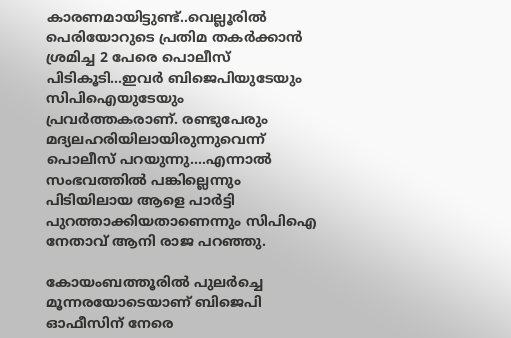കാരണമായിട്ടുണ്ട്..വെല്ലൂരില്‍ പെരിയോറുടെ പ്രതിമ തകർക്കാൻ ശ്രമിച്ച 2 പേരെ പൊലീസ് പിടികൂടി...ഇവർ ബിജെപിയുടേയും സിപിഐയുടേയും പ്രവർത്തകരാണ്. രണ്ടുപേരും മദ്യലഹരിയിലായിരുന്നുവെന്ന് പൊലീസ് പറയുന്നു....എന്നാല്‍ സംഭവത്തില്‍ പങ്കില്ലെന്നും പിടിയിലായ ആളെ പാർട്ടി പുറത്താക്കിയതാണെന്നും സിപിഐ നേതാവ് ആനി രാജ പറഞ്ഞു.

കോയംബത്തൂരില്‍ പുലർച്ചെ മൂന്നരയോടെയാണ് ബിജെപി ഓഫീസിന് നേരെ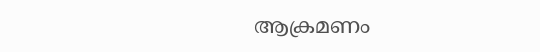ആക്രമണം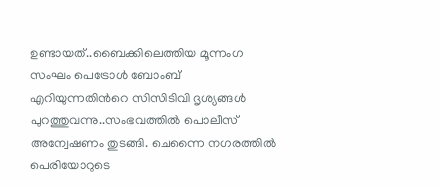ഉണ്ടായത്..ബൈക്കിലെത്തിയ മൂന്നംഗ സംഘം പെട്രോള്‍ ബോംബ് എറിയുന്നതിന്‍റെ സിസിടിവി ദൃശ്യങ്ങള്‍ പുറത്തുവന്നു..സംഭവത്തില്‍ പൊലീസ് അന്വേഷണം തുടങ്ങി. ചെന്നൈ നഗരത്തില്‍ പെരിയോറുടെ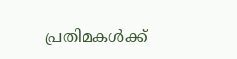പ്രതിമകള്‍ക്ക്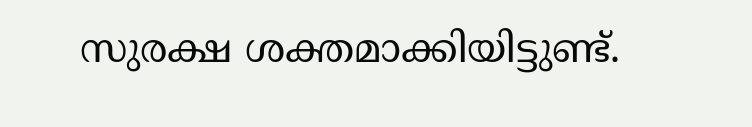സുരക്ഷ ശക്തമാക്കിയിട്ടുണ്ട്.